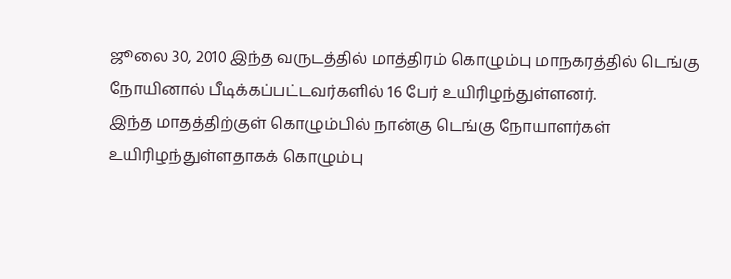ஜூலை 30, 2010 இந்த வருடத்தில் மாத்திரம் கொழும்பு மாநகரத்தில் டெங்கு நோயினால் பீடிக்கப்பட்டவர்களில் 16 பேர் உயிரிழந்துள்ளனர்.
இந்த மாதத்திற்குள் கொழும்பில் நான்கு டெங்கு நோயாளர்கள் உயிரிழந்துள்ளதாகக் கொழும்பு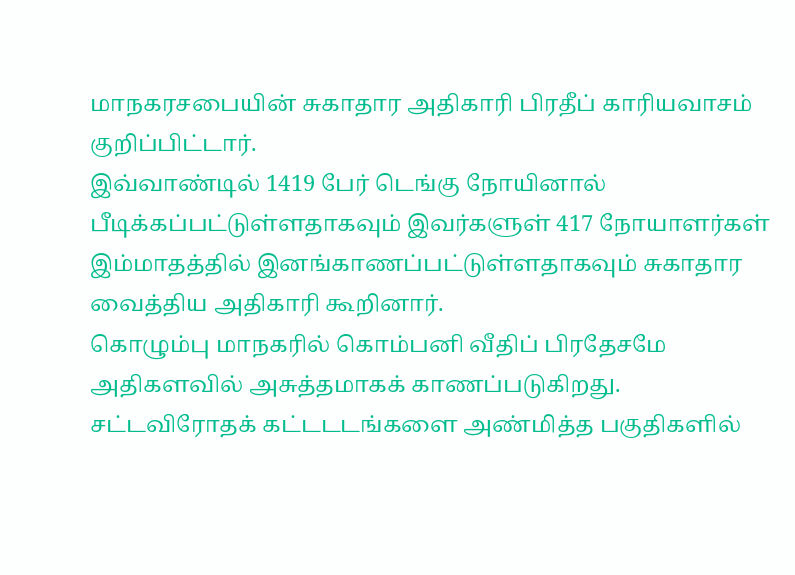மாநகரசபையின் சுகாதார அதிகாரி பிரதீப் காரியவாசம் குறிப்பிட்டார்.
இவ்வாண்டில் 1419 பேர் டெங்கு நோயினால் பீடிக்கப்பட்டுள்ளதாகவும் இவர்களுள் 417 நோயாளர்கள் இம்மாதத்தில் இனங்காணப்பட்டுள்ளதாகவும் சுகாதார வைத்திய அதிகாரி கூறினார்.
கொழும்பு மாநகரில் கொம்பனி வீதிப் பிரதேசமே அதிகளவில் அசுத்தமாகக் காணப்படுகிறது.
சட்டவிரோதக் கட்டடடங்களை அண்மித்த பகுதிகளில்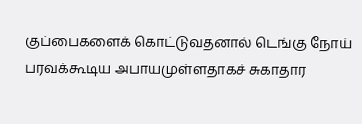குப்பைகளைக் கொட்டுவதனால் டெங்கு நோய் பரவக்கூடிய அபாயமுள்ளதாகச் சுகாதார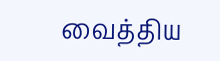வைத்திய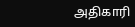அதிகாரி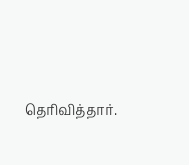தெரிவித்தார்.